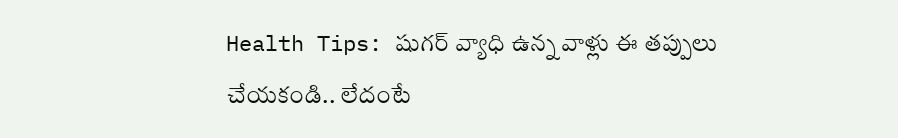Health Tips: షుగర్ వ్యాధి ఉన్న వాళ్లు ఈ తప్పులు చేయకండి.. లేదంటే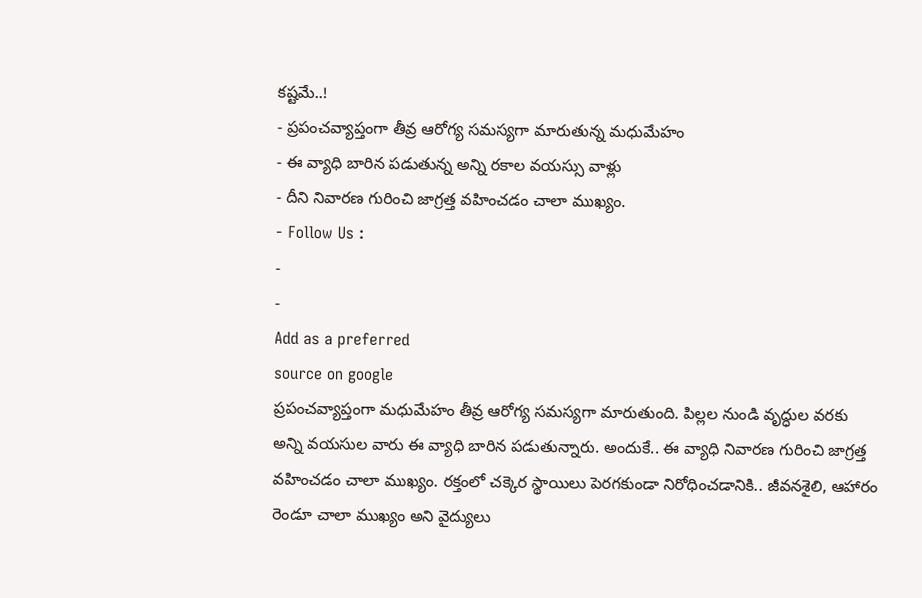కష్టమే..!
- ప్రపంచవ్యాప్తంగా తీవ్ర ఆరోగ్య సమస్యగా మారుతున్న మధుమేహం
- ఈ వ్యాధి బారిన పడుతున్న అన్ని రకాల వయస్సు వాళ్లు
- దీని నివారణ గురించి జాగ్రత్త వహించడం చాలా ముఖ్యం.
- Follow Us :
-
-
Add as a preferred
source on google
ప్రపంచవ్యాప్తంగా మధుమేహం తీవ్ర ఆరోగ్య సమస్యగా మారుతుంది. పిల్లల నుండి వృద్ధుల వరకు అన్ని వయసుల వారు ఈ వ్యాధి బారిన పడుతున్నారు. అందుకే.. ఈ వ్యాధి నివారణ గురించి జాగ్రత్త వహించడం చాలా ముఖ్యం. రక్తంలో చక్కెర స్థాయిలు పెరగకుండా నిరోధించడానికి.. జీవనశైలి, ఆహారం రెండూ చాలా ముఖ్యం అని వైద్యులు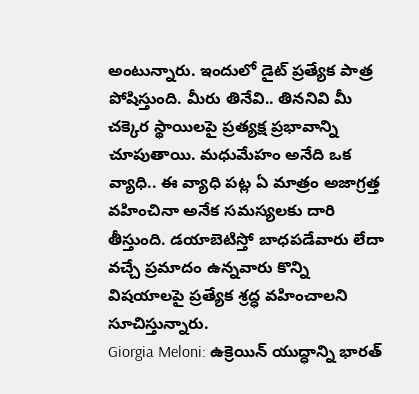అంటున్నారు. ఇందులో డైట్ ప్రత్యేక పాత్ర పోషిస్తుంది. మీరు తినేవి.. తిననివి మీ చక్కెర స్థాయిలపై ప్రత్యక్ష ప్రభావాన్ని చూపుతాయి. మధుమేహం అనేది ఒక వ్యాధి.. ఈ వ్యాధి పట్ల ఏ మాత్రం అజాగ్రత్త వహించినా అనేక సమస్యలకు దారి తీస్తుంది. డయాబెటిస్తో బాధపడేవారు లేదా వచ్చే ప్రమాదం ఉన్నవారు కొన్ని విషయాలపై ప్రత్యేక శ్రద్ధ వహించాలని సూచిస్తున్నారు.
Giorgia Meloni: ఉక్రెయిన్ యుద్ధాన్ని భారత్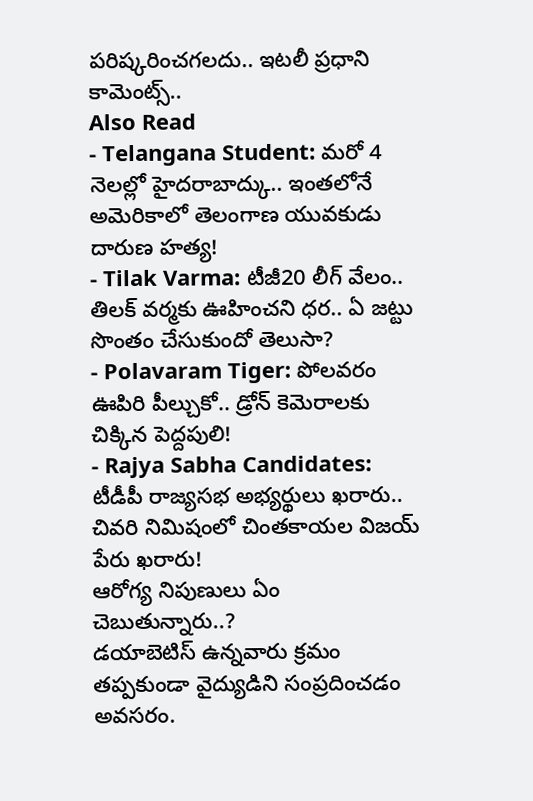పరిష్కరించగలదు.. ఇటలీ ప్రధాని కామెంట్స్..
Also Read
- Telangana Student: మరో 4 నెలల్లో హైదరాబాద్కు.. ఇంతలోనే అమెరికాలో తెలంగాణ యువకుడు దారుణ హత్య!
- Tilak Varma: టీజీ20 లీగ్ వేలం.. తిలక్ వర్మకు ఊహించని ధర.. ఏ జట్టు సొంతం చేసుకుందో తెలుసా?
- Polavaram Tiger: పోలవరం ఊపిరి పీల్చుకో.. డ్రోన్ కెమెరాలకు చిక్కిన పెద్దపులి!
- Rajya Sabha Candidates: టీడీపీ రాజ్యసభ అభ్యర్థులు ఖరారు.. చివరి నిమిషంలో చింతకాయల విజయ్ పేరు ఖరారు!
ఆరోగ్య నిపుణులు ఏం చెబుతున్నారు..?
డయాబెటిస్ ఉన్నవారు క్రమం తప్పకుండా వైద్యుడిని సంప్రదించడం అవసరం.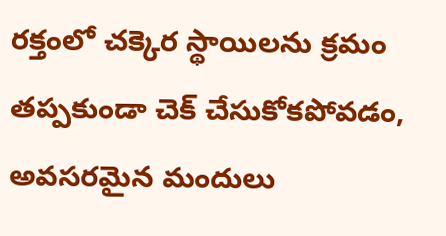రక్తంలో చక్కెర స్థాయిలను క్రమం తప్పకుండా చెక్ చేసుకోకపోవడం, అవసరమైన మందులు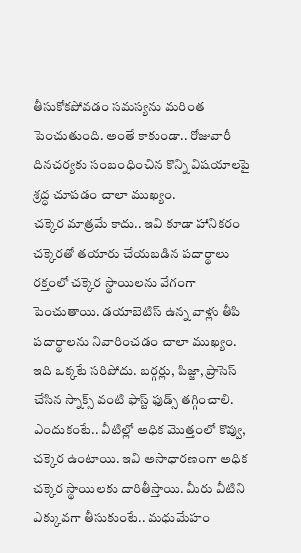తీసుకోకపోవడం సమస్యను మరింత పెంచుతుంది. అంతే కాకుండా.. రోజువారీ దినచర్యకు సంబంధించిన కొన్ని విషయాలపై శ్రద్ధ చూపడం చాలా ముఖ్యం.
చక్కెర మాత్రమే కాదు.. ఇవి కూడా హానికరం
చక్కెరతో తయారు చేయబడిన పదార్థాలు రక్తంలో చక్కెర స్థాయిలను వేగంగా పెంచుతాయి. డయాబెటిస్ ఉన్న వాళ్లు తీపి పదార్థాలను నివారించడం చాలా ముఖ్యం. ఇది ఒక్కటే సరిపోదు. బర్గర్లు, పిజ్జా, ప్రాసెస్ చేసిన స్నాక్స్ వంటి ఫాస్ట్ ఫుడ్స్ తగ్గించాలి. ఎందుకంటే.. వీటిల్లో అధిక మొత్తంలో కొవ్వు, చక్కెర ఉంటాయి. ఇవి అసాధారణంగా అధిక చక్కెర స్థాయిలకు దారితీస్తాయి. మీరు వీటిని ఎక్కువగా తీసుకుంటే.. మధుమేహం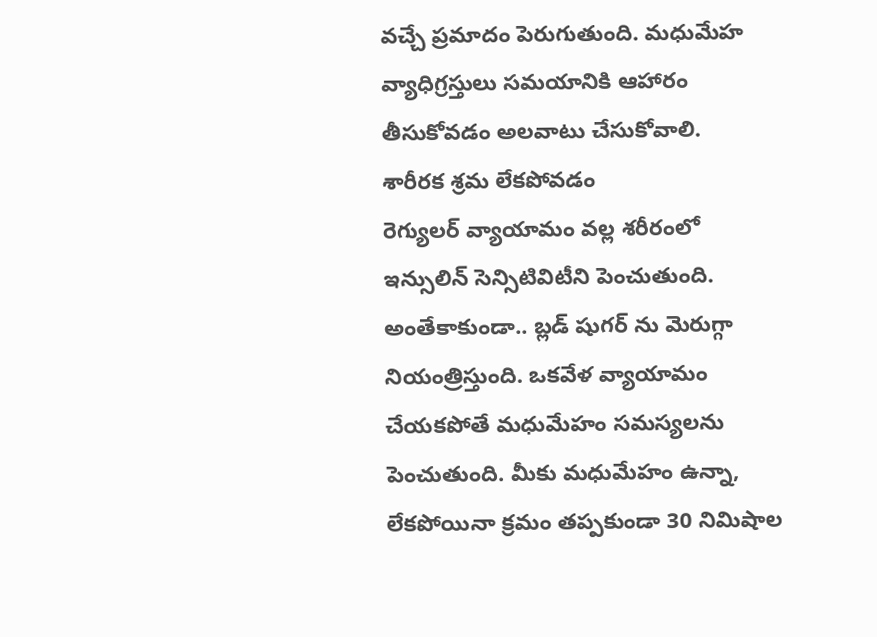వచ్చే ప్రమాదం పెరుగుతుంది. మధుమేహ వ్యాధిగ్రస్తులు సమయానికి ఆహారం తీసుకోవడం అలవాటు చేసుకోవాలి.
శారీరక శ్రమ లేకపోవడం
రెగ్యులర్ వ్యాయామం వల్ల శరీరంలో ఇన్సులిన్ సెన్సిటివిటీని పెంచుతుంది. అంతేకాకుండా.. బ్లడ్ షుగర్ ను మెరుగ్గా నియంత్రిస్తుంది. ఒకవేళ వ్యాయామం చేయకపోతే మధుమేహం సమస్యలను పెంచుతుంది. మీకు మధుమేహం ఉన్నా, లేకపోయినా క్రమం తప్పకుండా 30 నిమిషాల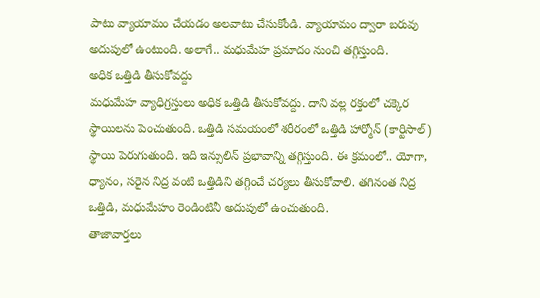పాటు వ్యాయామం చేయడం అలవాటు చేసుకోండి. వ్యాయామం ద్వారా బరువు అదుపులో ఉంటుంది. అలాగే.. మధుమేహ ప్రమాదం నుంచి తగ్గిస్తుంది.
అధిక ఒత్తిడి తీసుకోవద్దు
మధుమేహ వ్యాధిగ్రస్తులు అధిక ఒత్తిడి తీసుకోవద్దు. దాని వల్ల రక్తంలో చక్కెర స్థాయిలను పెంచుతుంది. ఒత్తిడి సమయంలో శరీరంలో ఒత్తిడి హార్మోన్ (కార్టిసాల్) స్థాయి పెరుగుతుంది. ఇది ఇన్సులిన్ ప్రభావాన్ని తగ్గిస్తుంది. ఈ క్రమంలో.. యోగా, ధ్యానం, సరైన నిద్ర వంటి ఒత్తిడిని తగ్గించే చర్యలు తీసుకోవాలి. తగినంత నిద్ర ఒత్తిడి, మధుమేహం రెండింటినీ అదుపులో ఉంచుతుంది.
తాజావార్తలు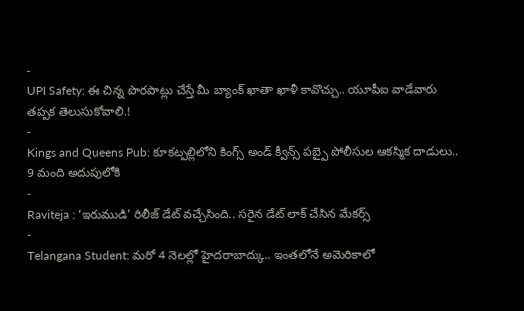-
UPI Safety: ఈ చిన్న పొరపాట్లు చేస్తే మీ బ్యాంక్ ఖాతా ఖాళీ కావొచ్చు.. యూపీఐ వాడేవారు తప్పక తెలుసుకోవాలి.!
-
Kings and Queens Pub: కూకట్పల్లిలోని కింగ్స్ అండ్ క్వీన్స్ పబ్పై పోలీసుల ఆకస్మిక దాడులు.. 9 మంది అదుపులోకి
-
Raviteja : ‘ఇరుముడి’ రిలీజ్ డేట్ వచ్చేసింది.. సరైన డేట్ లాక్ చేసిన మేకర్స్
-
Telangana Student: మరో 4 నెలల్లో హైదరాబాద్కు.. ఇంతలోనే అమెరికాలో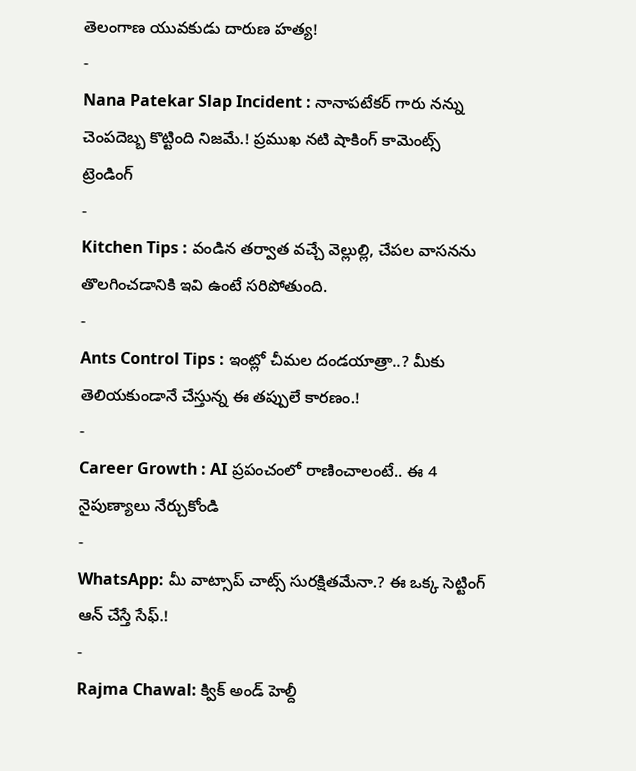తెలంగాణ యువకుడు దారుణ హత్య!
-
Nana Patekar Slap Incident : నానాపటేకర్ గారు నన్ను చెంపదెబ్బ కొట్టింది నిజమే.! ప్రముఖ నటి షాకింగ్ కామెంట్స్
ట్రెండింగ్
-
Kitchen Tips : వండిన తర్వాత వచ్చే వెల్లుల్లి, చేపల వాసనను తొలగించడానికి ఇవి ఉంటే సరిపోతుంది.
-
Ants Control Tips : ఇంట్లో చీమల దండయాత్రా..? మీకు తెలియకుండానే చేస్తున్న ఈ తప్పులే కారణం.!
-
Career Growth : AI ప్రపంచంలో రాణించాలంటే.. ఈ 4 నైపుణ్యాలు నేర్చుకోండి
-
WhatsApp: మీ వాట్సాప్ చాట్స్ సురక్షితమేనా.? ఈ ఒక్క సెట్టింగ్ ఆన్ చేస్తే సేఫ్.!
-
Rajma Chawal: క్విక్ అండ్ హెల్దీ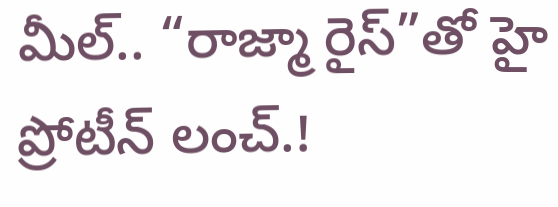మీల్.. “రాజ్మా రైస్”తో హై ప్రోటీన్ లంచ్.!